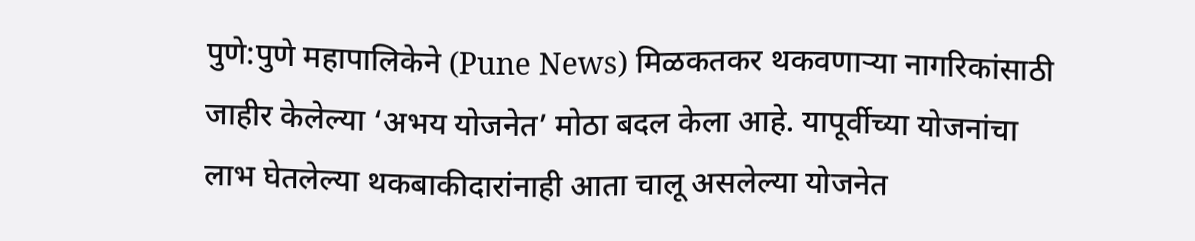पुणे:पुणे महापालिकेने (Pune News) मिळकतकर थकवणाऱ्या नागरिकांसाठी जाहीर केलेल्या ‘अभय योजनेत’ मोठा बदल केला आहे. यापूर्वीच्या योजनांचा लाभ घेतलेल्या थकबाकीदारांनाही आता चालू असलेल्या योजनेत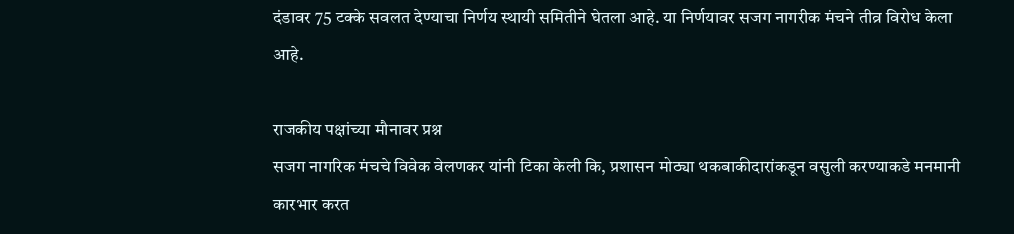दंडावर 75 टक्के सवलत देण्याचा निर्णय स्थायी समितीने घेतला आहे. या निर्णयावर सजग नागरीक मंचने तीव्र विरोध केला आहे.

राजकीय पक्षांच्या मौनावर प्रश्न
सजग नागरिक मंचचे विवेक वेलणकर यांनी टिका केली कि, प्रशासन मोठ्या थकबाकीदारांकडून वसुली करण्याकडे मनमानी कारभार करत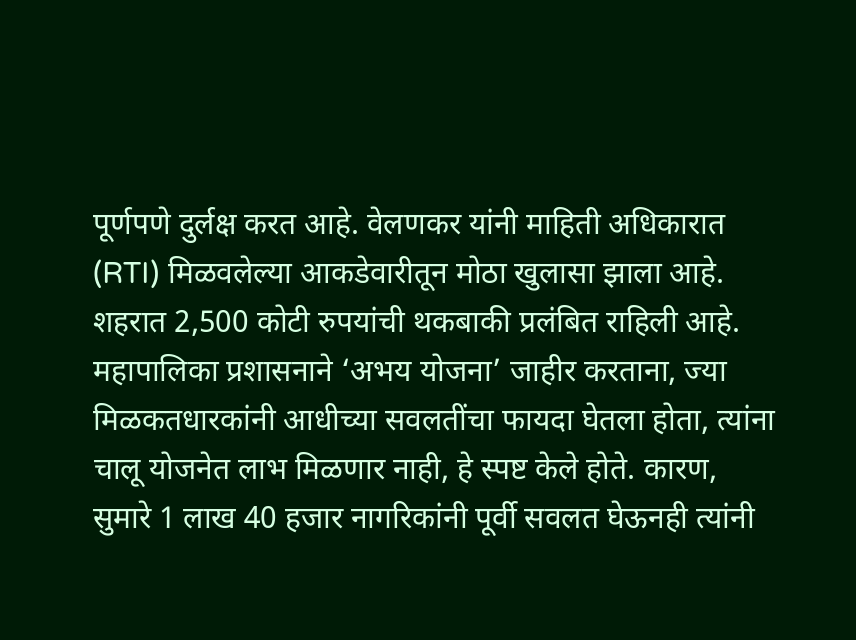पूर्णपणे दुर्लक्ष करत आहे. वेलणकर यांनी माहिती अधिकारात (RTI) मिळवलेल्या आकडेवारीतून मोठा खुलासा झाला आहे. शहरात 2,500 कोटी रुपयांची थकबाकी प्रलंबित राहिली आहे.
महापालिका प्रशासनाने ‘अभय योजना’ जाहीर करताना, ज्या मिळकतधारकांनी आधीच्या सवलतींचा फायदा घेतला होता, त्यांना चालू योजनेत लाभ मिळणार नाही, हे स्पष्ट केले होते. कारण, सुमारे 1 लाख 40 हजार नागरिकांनी पूर्वी सवलत घेऊनही त्यांनी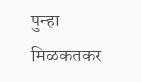पुन्हा मिळकतकर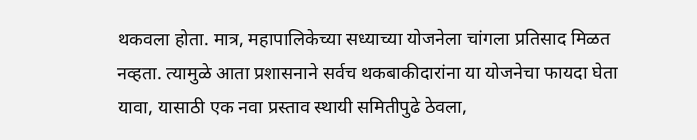थकवला होता. मात्र, महापालिकेच्या सध्याच्या योजनेला चांगला प्रतिसाद मिळत नव्हता. त्यामुळे आता प्रशासनाने सर्वच थकबाकीदारांना या योजनेचा फायदा घेता यावा, यासाठी एक नवा प्रस्ताव स्थायी समितीपुढे ठेवला,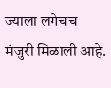ज्याला लगेचच मंजुरी मिळाली आहे.